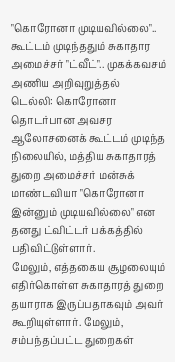"கொரோனா முடியவில்லை".. கூட்டம் முடிந்ததும் சுகாதார அமைச்சர் "ட்வீட்".. முகக்கவசம் அணிய அறிவுறுத்தல்
டெல்லி: கொரோனா தொடர்பான அவசர ஆலோசனைக் கூட்டம் முடிந்த நிலையில், மத்திய சுகாதாரத் துறை அமைச்சர் மன்சுக் மாண்டவியா "கொரோனா இன்னும் முடியவில்லை" என தனது ட்விட்டர் பக்கத்தில் பதிவிட்டுள்ளார்.
மேலும், எத்தகைய சூழலையும் எதிர்கொள்ள சுகாதாரத் துறை தயாராக இருப்பதாகவும் அவர் கூறியுள்ளார். மேலும், சம்பந்தப்பட்ட துறைகள்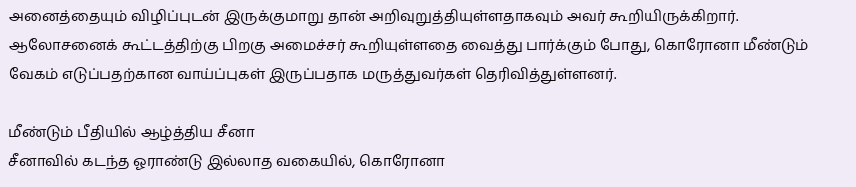அனைத்தையும் விழிப்புடன் இருக்குமாறு தான் அறிவுறுத்தியுள்ளதாகவும் அவர் கூறியிருக்கிறார்.
ஆலோசனைக் கூட்டத்திற்கு பிறகு அமைச்சர் கூறியுள்ளதை வைத்து பார்க்கும் போது, கொரோனா மீண்டும் வேகம் எடுப்பதற்கான வாய்ப்புகள் இருப்பதாக மருத்துவர்கள் தெரிவித்துள்ளனர்.

மீண்டும் பீதியில் ஆழ்த்திய சீனா
சீனாவில் கடந்த ஓராண்டு இல்லாத வகையில், கொரோனா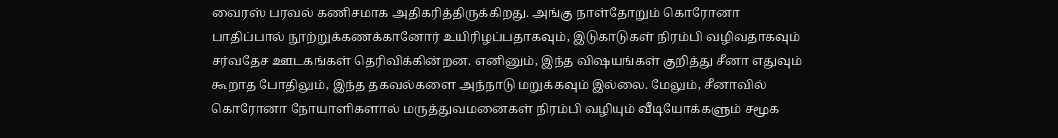வைரஸ் பரவல் கணிசமாக அதிகரித்திருக்கிறது. அங்கு நாள்தோறும் கொரோனா பாதிப்பால் நூற்றுக்கணக்கானோர் உயிரிழப்பதாகவும், இடுகாடுகள் நிரம்பி வழிவதாகவும் சர்வதேச ஊடகங்கள் தெரிவிக்கின்றன. எனினும், இந்த விஷயங்கள் குறித்து சீனா எதுவும் கூறாத போதிலும், இந்த தகவல்களை அந்நாடு மறுக்கவும் இல்லை. மேலும், சீனாவில் கொரோனா நோயாளிகளால் மருத்துவமனைகள் நிரம்பி வழியும் வீடியோக்களும் சமூக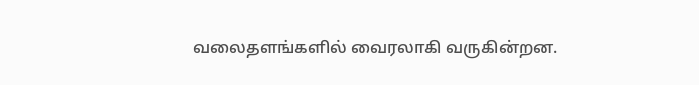வலைதளங்களில் வைரலாகி வருகின்றன.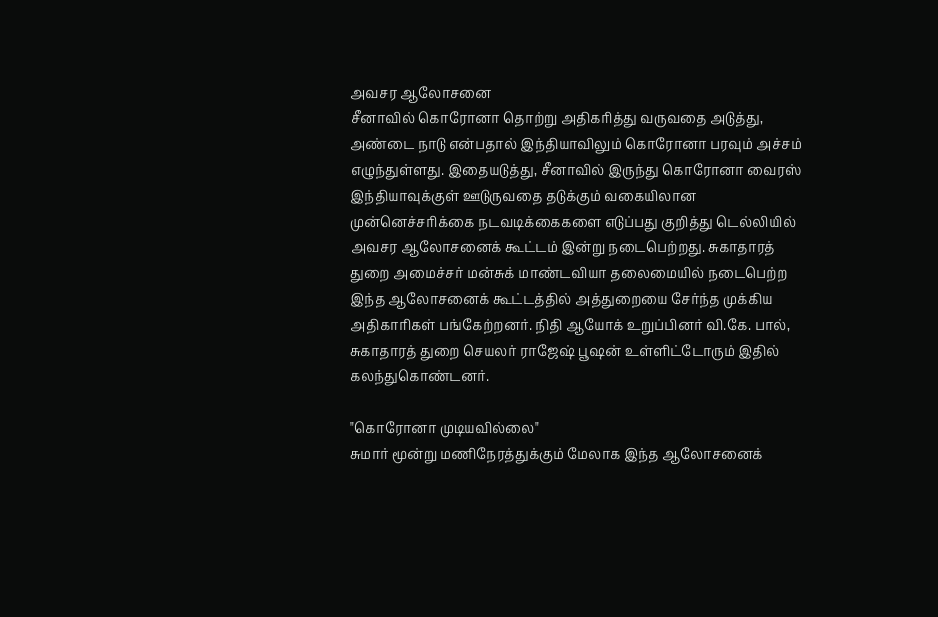அவசர ஆலோசனை
சீனாவில் கொரோனா தொற்று அதிகரித்து வருவதை அடுத்து, அண்டை நாடு என்பதால் இந்தியாவிலும் கொரோனா பரவும் அச்சம் எழுந்துள்ளது. இதையடுத்து, சீனாவில் இருந்து கொரோனா வைரஸ் இந்தியாவுக்குள் ஊடுருவதை தடுக்கும் வகையிலான முன்னெச்சரிக்கை நடவடிக்கைகளை எடுப்பது குறித்து டெல்லியில் அவசர ஆலோசனைக் கூட்டம் இன்று நடைபெற்றது. சுகாதாரத் துறை அமைச்சர் மன்சுக் மாண்டவியா தலைமையில் நடைபெற்ற இந்த ஆலோசனைக் கூட்டத்தில் அத்துறையை சேர்ந்த முக்கிய அதிகாரிகள் பங்கேற்றனர். நிதி ஆயோக் உறுப்பினர் வி.கே. பால், சுகாதாரத் துறை செயலர் ராஜேஷ் பூஷன் உள்ளிட்டோரும் இதில் கலந்துகொண்டனர்.

"கொரோனா முடியவில்லை"
சுமார் மூன்று மணிநேரத்துக்கும் மேலாக இந்த ஆலோசனைக்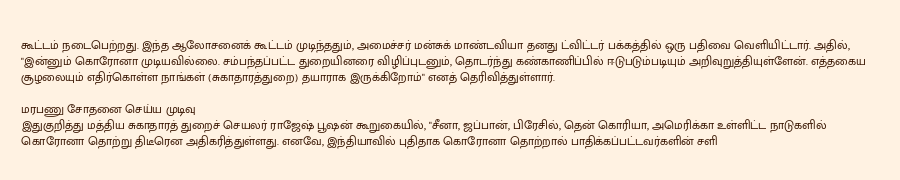கூட்டம் நடைபெற்றது. இந்த ஆலோசனைக் கூட்டம் முடிந்ததும், அமைச்சர் மன்சுக் மாண்டவியா தனது ட்விட்டர் பக்கத்தில் ஒரு பதிவை வெளியிட்டார். அதில், "இன்னும் கொரோனா முடியவில்லை. சம்பந்தப்பட்ட துறையினரை விழிப்புடனும், தொடர்ந்து கண்காணிப்பில் ஈடுபடும்படியும் அறிவுறுத்தியுள்ளேன். எத்தகைய சூழலையும் எதிர்கொள்ள நாங்கள் (சுகாதாரத்துறை) தயாராக இருக்கிறோம்" எனத் தெரிவித்துள்ளார்.

மரபணு சோதனை செய்ய முடிவு
இதுகுறித்து மத்திய சுகாதாரத் துறைச் செயலர் ராஜேஷ் பூஷன் கூறுகையில், "சீனா, ஜப்பான், பிரேசில், தென் கொரியா, அமெரிக்கா உள்ளிட்ட நாடுகளில் கொரோனா தொற்று திடீரென அதிகரித்துள்ளது. எனவே, இந்தியாவில் புதிதாக கொரோனா தொற்றால் பாதிக்கப்பட்டவர்களின் சளி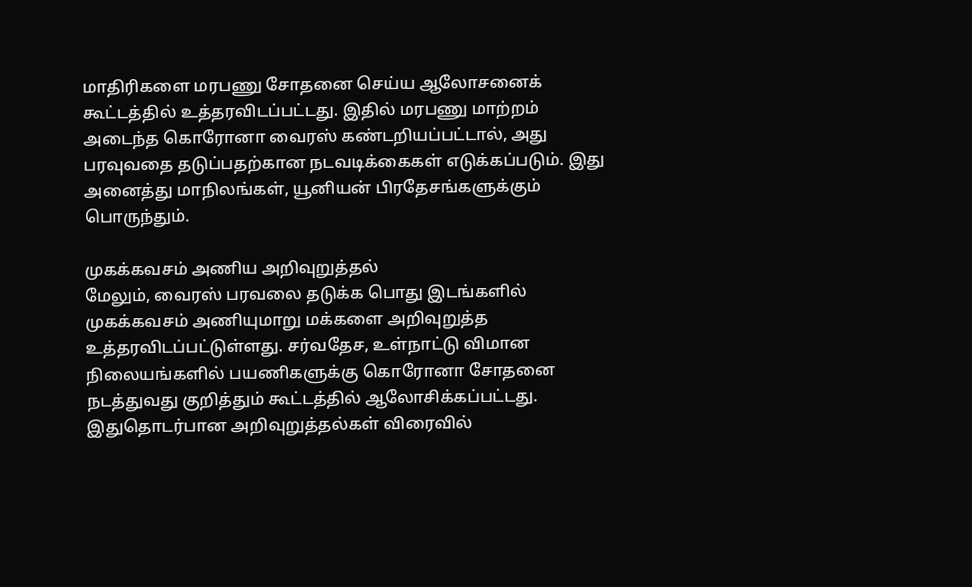மாதிரிகளை மரபணு சோதனை செய்ய ஆலோசனைக் கூட்டத்தில் உத்தரவிடப்பட்டது. இதில் மரபணு மாற்றம் அடைந்த கொரோனா வைரஸ் கண்டறியப்பட்டால், அது பரவுவதை தடுப்பதற்கான நடவடிக்கைகள் எடுக்கப்படும். இது அனைத்து மாநிலங்கள், யூனியன் பிரதேசங்களுக்கும் பொருந்தும்.

முகக்கவசம் அணிய அறிவுறுத்தல்
மேலும், வைரஸ் பரவலை தடுக்க பொது இடங்களில் முகக்கவசம் அணியுமாறு மக்களை அறிவுறுத்த உத்தரவிடப்பட்டுள்ளது. சர்வதேச, உள்நாட்டு விமான நிலையங்களில் பயணிகளுக்கு கொரோனா சோதனை நடத்துவது குறித்தும் கூட்டத்தில் ஆலோசிக்கப்பட்டது. இதுதொடர்பான அறிவுறுத்தல்கள் விரைவில்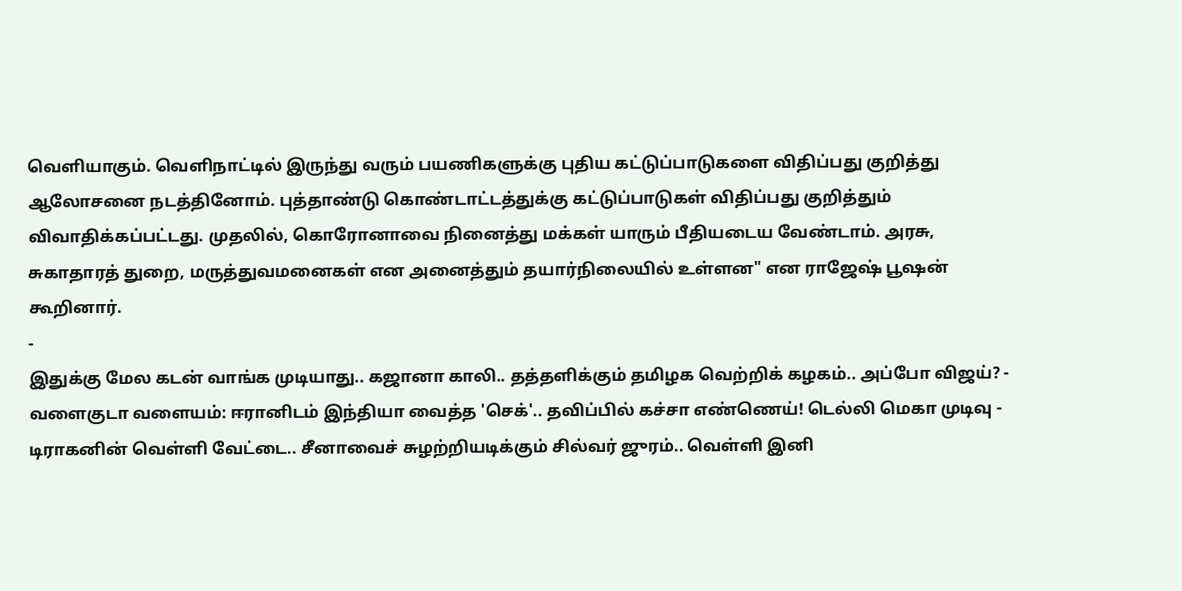வெளியாகும். வெளிநாட்டில் இருந்து வரும் பயணிகளுக்கு புதிய கட்டுப்பாடுகளை விதிப்பது குறித்து ஆலோசனை நடத்தினோம். புத்தாண்டு கொண்டாட்டத்துக்கு கட்டுப்பாடுகள் விதிப்பது குறித்தும் விவாதிக்கப்பட்டது. முதலில், கொரோனாவை நினைத்து மக்கள் யாரும் பீதியடைய வேண்டாம். அரசு, சுகாதாரத் துறை, மருத்துவமனைகள் என அனைத்தும் தயார்நிலையில் உள்ளன" என ராஜேஷ் பூஷன் கூறினார்.
-
இதுக்கு மேல கடன் வாங்க முடியாது.. கஜானா காலி.. தத்தளிக்கும் தமிழக வெற்றிக் கழகம்.. அப்போ விஜய்? -
வளைகுடா வளையம்: ஈரானிடம் இந்தியா வைத்த 'செக்'.. தவிப்பில் கச்சா எண்ணெய்! டெல்லி மெகா முடிவு -
டிராகனின் வெள்ளி வேட்டை.. சீனாவைச் சுழற்றியடிக்கும் சில்வர் ஜுரம்.. வெள்ளி இனி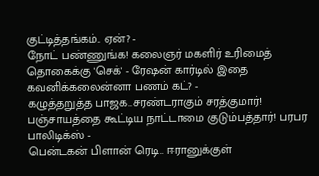குட்டித்தங்கம்.. ஏன்? -
நோட் பண்ணுங்க! கலைஞர் மகளிர் உரிமைத் தொகைக்கு 'செக்' - ரேஷன் கார்டில் இதை கவனிக்கலைன்னா பணம் கட்? -
கழுத்தறுத்த பாஜக..சரண்டராகும் சரத்குமார்! பஞ்சாயத்தை கூட்டிய நாட்டாமை குடும்பத்தார்! பரபர பாலிடிக்ஸ் -
பென்டகன் பிளான் ரெடி.. ஈரானுக்குள்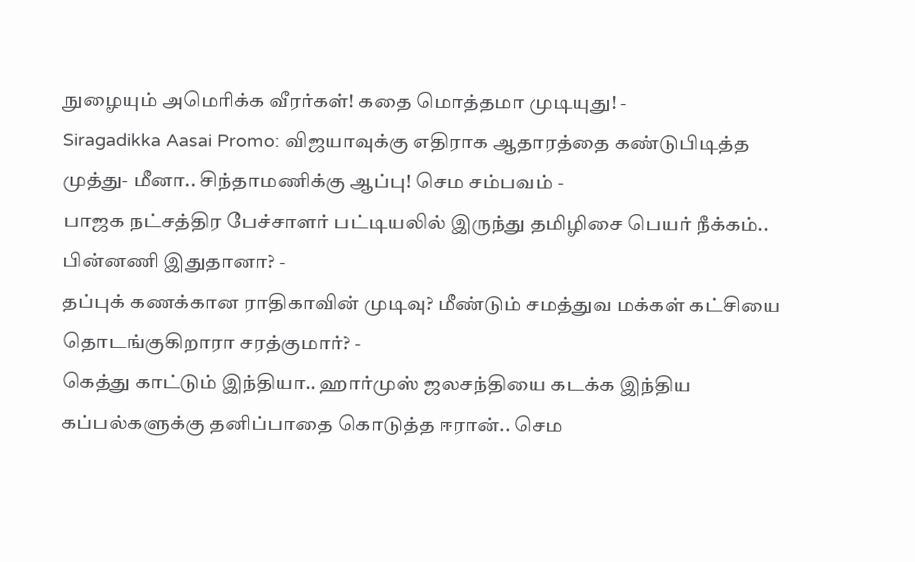நுழையும் அமெரிக்க வீரர்கள்! கதை மொத்தமா முடியுது! -
Siragadikka Aasai Promo: விஜயாவுக்கு எதிராக ஆதாரத்தை கண்டுபிடித்த முத்து- மீனா.. சிந்தாமணிக்கு ஆப்பு! செம சம்பவம் -
பாஜக நட்சத்திர பேச்சாளர் பட்டியலில் இருந்து தமிழிசை பெயர் நீக்கம்.. பின்னணி இதுதானா? -
தப்புக் கணக்கான ராதிகாவின் முடிவு? மீண்டும் சமத்துவ மக்கள் கட்சியை தொடங்குகிறாரா சரத்குமார்? -
கெத்து காட்டும் இந்தியா.. ஹார்முஸ் ஜலசந்தியை கடக்க இந்திய கப்பல்களுக்கு தனிப்பாதை கொடுத்த ஈரான்.. செம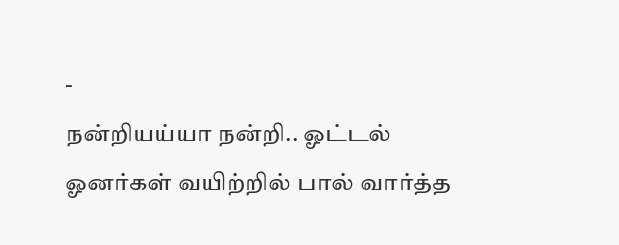-
நன்றியய்யா நன்றி.. ஓட்டல் ஓனர்கள் வயிற்றில் பால் வார்த்த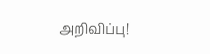அறிவிப்பு!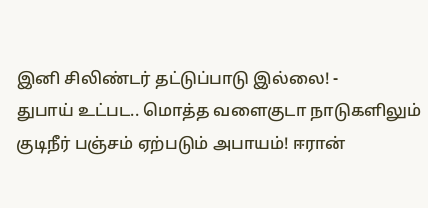இனி சிலிண்டர் தட்டுப்பாடு இல்லை! -
துபாய் உட்பட.. மொத்த வளைகுடா நாடுகளிலும் குடிநீர் பஞ்சம் ஏற்படும் அபாயம்! ஈரான்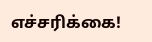எச்சரிக்கை!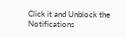Click it and Unblock the Notifications